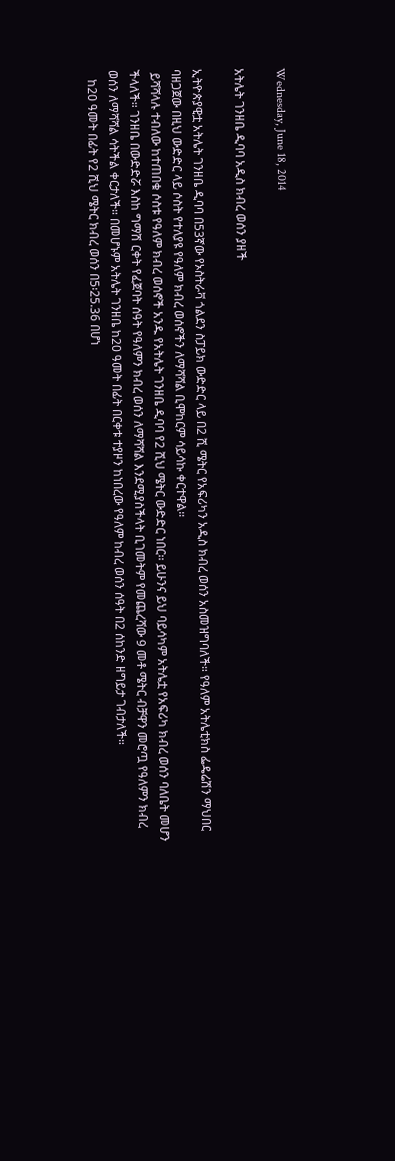Wednesday, June 18, 2014

አትሌት ገንዘቤ ዲባባ አዲስ ክብረ ወሰን ያዘች

ኢትዮጵያዊቷ አትሌት ገንዘቤ ዲባባ በ53ኛው የኦስትራቫ ጎልደን ስፓይክ ውድድር ላይ በ2 ሺ ሜትር የአፍሪካን አዲስ ክብረ ወሰን አስመዝግባለች። የዓለም አትሌቲክስ ፌዴሬሽን ማህበር ባዘጋጀው በዚህ ውድድር ላይ ሶስት የተለያዩ የዓለም ክብረ ወሰኖችን ለማሻሻል ቢሞከርም ሳይሳኩ ቀርተዋል።
 ይሻሻላሉ ተብለው ከተጠበቁ ሶስቱ የዓለም ክብረ ወሰኖች አንዱ የአትሌት ገንዘቤ ዲባባ የ2 ሺህ ሜትር ውድድር ነበር፡፡ ይሁንና ይህ ባይሳካም አትሌቷ የአፍሪካ ክብረ ወሰን ባለቤት መሆን ችላለች። ገንዘቤ በውድድሯ እስከ ግማሽ ርቀት የፈጀባት ሰዓት የዓለምን ክብረ ወሰን ለማሻሻል እንደሚያስችላት ቢገመትም የመጨረሻው 9 መቶ ሜትር ብቻዋን መሮጧ የዓለምን ክብረ ወሰን ለማሻሻል ሳትችል ቀርታለች። በመሆኑም አትሌት ገንዘቤ ከ20 ዓመት በፊት በርቀቱ ተያዞን ከነበረው የዓለም ከብረ ወሰን ሰዓት በ2 ሰከንድ ዘግይታ ገብታለች።
   ከ20 ዓመት በፊት የ2 ሺህ ሜትር ክብረ ወሰን በ5፡25.36 በሆነ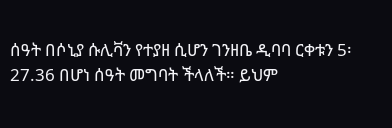ሰዓት በሶኒያ ሱሊቫን የተያዘ ሲሆን ገንዘቤ ዲባባ ርቀቱን 5፡27.36 በሆነ ሰዓት መግባት ችላለች። ይህም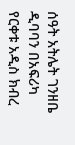ሰዓት አትሌት ገንዘቤ ዲባባን በአፍሪካ የርቀቱ አዲስ ክብረ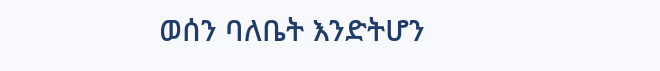ወሰን ባለቤት እንድትሆን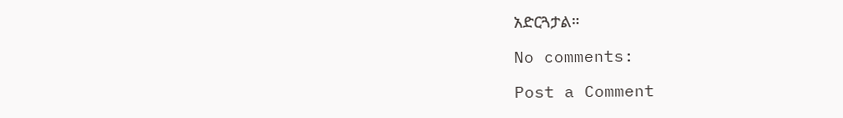አድርጓታል።

No comments:

Post a Comment